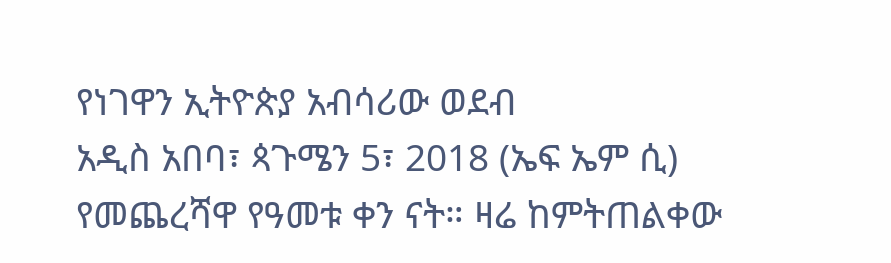የነገዋን ኢትዮጵያ አብሳሪው ወደብ
አዲስ አበባ፣ ጳጉሜን 5፣ 2018 (ኤፍ ኤም ሲ) የመጨረሻዋ የዓመቱ ቀን ናት። ዛሬ ከምትጠልቀው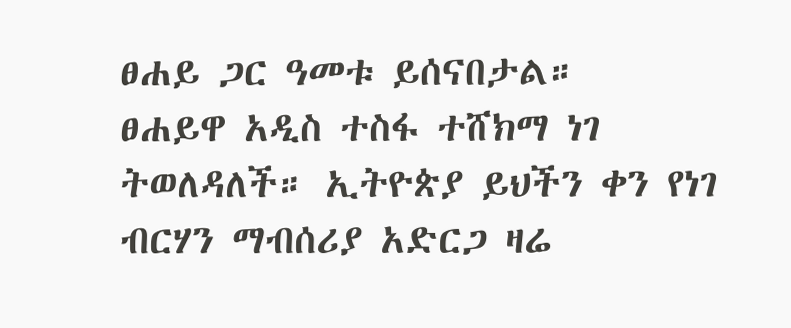ፀሐይ ጋር ዓመቱ ይሰናበታል።
ፀሐይዋ አዲስ ተስፋ ተሸክማ ነገ ትወለዳለች። ኢትዮጵያ ይህችን ቀን የነገ ብርሃን ማብሰሪያ አድርጋ ዛሬ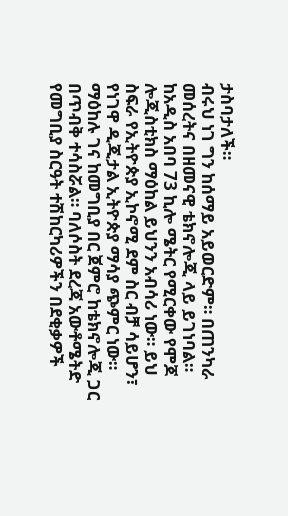ታስባታለች።
ብሩህ ነገ ግን ከሰማይ አይወርድም። በጠንካራ መሰረትና በዘመናዊ ቴክኖሎጂ ላይ ይገነባል።
ከአዲስ አበባ 73 ኪሎ ሜትር የሚርቀው የሞጆ ሎጂስቲክስ ማዕከል ይህንን አብሳሪ ነው። ይህ ስፍራ የኢትዮጵያ ኢኮኖሚ ደም ስር ብቻ ሳይሆን፣ የነገዋ ዲጂታል ኢትዮጵያ ማሳያ ጭምር ነው።
ማዕከሉ ገና ከመግቢያ በር ጀምሮ ከቴክኖሎጂ ጋር በጥብቅ ተሳስሯል። ባለሶስት ደረጃ አውቶሜትድ የመግቢያ ስርዓት ተሽከርካሪዎችን በደቂቃዎች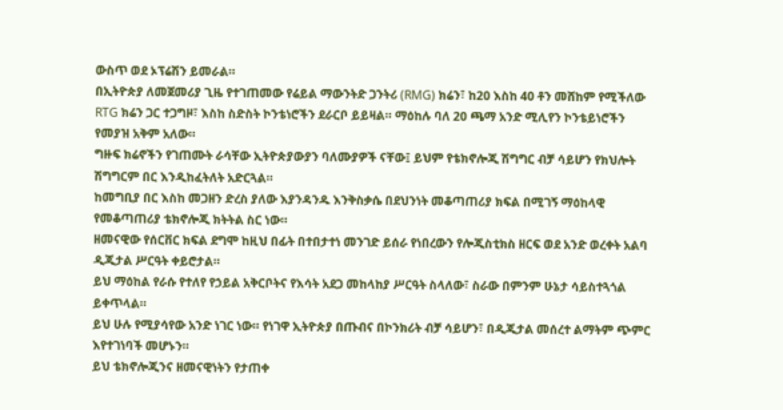ውስጥ ወደ ኦፕሬሽን ይመራል።
በኢትዮጵያ ለመጀመሪያ ጊዜ የተገጠመው የሬይል ማውንትድ ጋንትሪ (RMG) ክሬን፣ ከ20 እስከ 40 ቶን መሸከም የሚችለው RTG ክሬን ጋር ተጋግዞ፣ እስከ ስድስት ኮንቴነሮችን ደራርቦ ይይዛል። ማዕከሉ ባለ 20 ጫማ አንድ ሚሊየን ኮንቴይነሮችን የመያዝ አቅም አለው።
ግዙፍ ክሬኖችን የገጠሙት ራሳቸው ኢትዮጵያውያን ባለሙያዎች ናቸው፤ ይህም የቴክኖሎጂ ሽግግር ብቻ ሳይሆን የክህሎት ሽግግርም በር እንዲከፈትለት አድርጓል።
ከመግቢያ በር እስከ መጋዘን ድረስ ያለው እያንዳንዱ እንቅስቃሴ በደህንነት መቆጣጠሪያ ክፍል በሚገኝ ማዕከላዊ የመቆጣጠሪያ ቴክኖሎጂ ክትትል ስር ነው።
ዘመናዊው የሰርቨር ክፍል ደግሞ ከዚህ በፊት በተበታተነ መንገድ ይሰራ የነበረውን የሎጂስቲክስ ዘርፍ ወደ አንድ ወረቀት አልባ ዲጂታል ሥርዓት ቀይሮታል።
ይህ ማዕከል የራሱ የተለየ የኃይል አቅርቦትና የእሳት አደጋ መከላከያ ሥርዓት ስላለው፣ ስራው በምንም ሁኔታ ሳይስተጓጎል ይቀጥላል።
ይህ ሁሉ የሚያሳየው አንድ ነገር ነው። የነገዋ ኢትዮጵያ በጡብና በኮንክሪት ብቻ ሳይሆን፣ በዲጂታል መሰረተ ልማትም ጭምር እየተገነባች መሆኑን።
ይህ ቴክኖሎጂንና ዘመናዊነትን የታጠቀ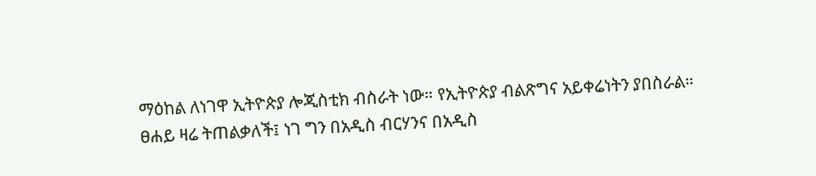ማዕከል ለነገዋ ኢትዮጵያ ሎጂስቲክ ብስራት ነው። የኢትዮጵያ ብልጽግና አይቀሬነትን ያበስራል።
ፀሐይ ዛሬ ትጠልቃለች፤ ነገ ግን በአዲስ ብርሃንና በአዲስ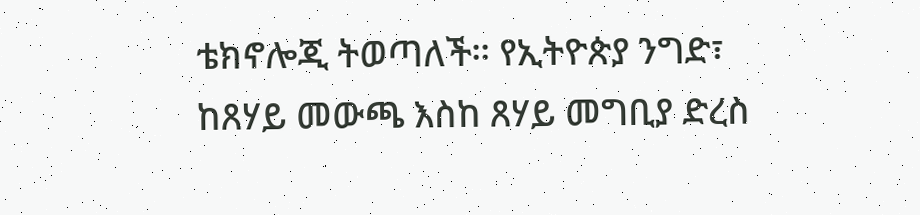ቴክኖሎጂ ትወጣለች። የኢትዮጵያ ንግድ፣ ከጸሃይ መውጫ እስከ ጸሃይ መግቢያ ድረስ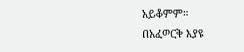አይቆምም።
በአፈወርቅ እያዩ